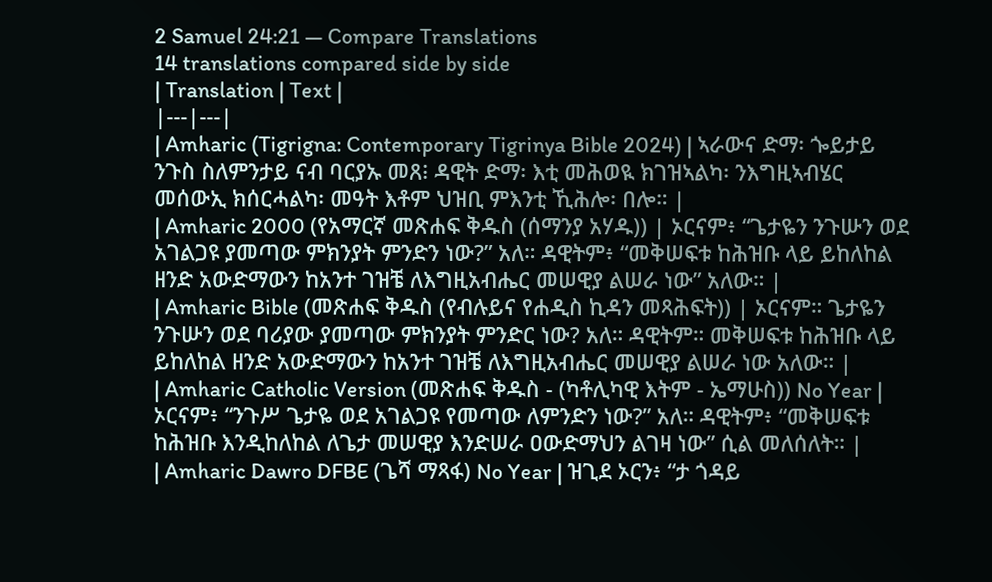2 Samuel 24:21 — Compare Translations
14 translations compared side by side
| Translation | Text |
|---|---|
| Amharic (Tigrigna: Contemporary Tigrinya Bible 2024) | ኣራውና ድማ፡ ጐይታይ ንጉስ ስለምንታይ ናብ ባርያኡ መጸ፧ ዳዊት ድማ፡ እቲ መሕወዪ ክገዝኣልካ፡ ንእግዚኣብሄር መሰውኢ ክሰርሓልካ፡ መዓት እቶም ህዝቢ ምእንቲ ኺሕሎ፡ በሎ። |
| Amharic 2000 (የአማርኛ መጽሐፍ ቅዱስ (ሰማንያ አሃዱ)) | ኦርናም፥ “ጌታዬን ንጉሡን ወደ አገልጋዩ ያመጣው ምክንያት ምንድን ነው?” አለ። ዳዊትም፥ “መቅሠፍቱ ከሕዝቡ ላይ ይከለከል ዘንድ አውድማውን ከአንተ ገዝቼ ለእግዚአብሔር መሠዊያ ልሠራ ነው” አለው። |
| Amharic Bible (መጽሐፍ ቅዱስ (የብሉይና የሐዲስ ኪዳን መጻሕፍት)) | ኦርናም። ጌታዬን ንጉሡን ወደ ባሪያው ያመጣው ምክንያት ምንድር ነው? አለ። ዳዊትም። መቅሠፍቱ ከሕዝቡ ላይ ይከለከል ዘንድ አውድማውን ከአንተ ገዝቼ ለእግዚአብሔር መሠዊያ ልሠራ ነው አለው። |
| Amharic Catholic Version (መጽሐፍ ቅዱስ - (ካቶሊካዊ እትም - ኤማሁስ)) No Year | ኦርናም፥ “ንጉሥ ጌታዬ ወደ አገልጋዩ የመጣው ለምንድን ነው?” አለ። ዳዊትም፥ “መቅሠፍቱ ከሕዝቡ እንዲከለከል ለጌታ መሠዊያ እንድሠራ ዐውድማህን ልገዛ ነው” ሲል መለሰለት። |
| Amharic Dawro DFBE (ጌሻ ማጻፋ) No Year | ዝጊደ ኦርን፥ “ታ ጎዳይ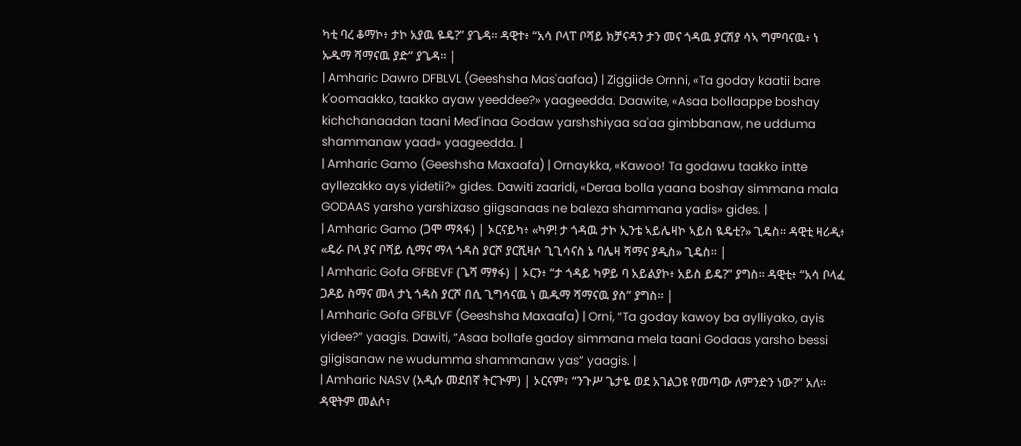ካቲ ባረ ቆማኮ፥ ታኮ አያዉ ዬዴ?” ያጌዳ። ዳዊተ፥ “አሳ ቦላፐ ቦሻይ ክቻናዳን ታን መና ጎዳዉ ያርሽያ ሳኣ ግምባናዉ፥ ነ ኡዱማ ሻማናዉ ያድ” ያጌዳ። |
| Amharic Dawro DFBLVL (Geeshsha Mas'aafaa) | Ziggiide Ornni, «Ta goday kaatii bare k'oomaakko, taakko ayaw yeeddee?» yaageedda. Daawite, «Asaa bollaappe boshay kichchanaadan taani Med'inaa Godaw yarshshiyaa sa'aa gimbbanaw, ne udduma shammanaw yaad» yaageedda. |
| Amharic Gamo (Geeshsha Maxaafa) | Ornaykka, «Kawoo! Ta godawu taakko intte ayllezakko ays yidetii?» gides. Dawiti zaaridi, «Deraa bolla yaana boshay simmana mala GODAAS yarsho yarshizaso giigsanaas ne baleza shammana yadis» gides. |
| Amharic Gamo (ጋሞ ማጻፋ) | ኦርናይካ፥ «ካዎ! ታ ጎዳዉ ታኮ ኢንቴ ኣይሌዛኮ ኣይስ ዪዴቲ?» ጊዴስ። ዳዊቲ ዛሪዲ፥ «ዴራ ቦላ ያና ቦሻይ ሲማና ማላ ጎዳስ ያርሾ ያርሺዛሶ ጊጊሳናስ ኔ ባሌዛ ሻማና ያዲስ» ጊዴስ። |
| Amharic Gofa GFBEVF (ጌሻ ማፃፋ) | ኦርን፥ “ታ ጎዳይ ካዎይ ባ አይልያኮ፥ አይስ ይዴ?” ያግስ። ዳዊቲ፥ “አሳ ቦላፈ ጋዶይ ስማና መላ ታኒ ጎዳስ ያርሾ በሲ ጊግሳናዉ ነ ዉዱማ ሻማናዉ ያስ” ያግስ። |
| Amharic Gofa GFBLVF (Geeshsha Maxaafa) | Orni, “Ta goday kawoy ba aylliyako, ayis yidee?” yaagis. Dawiti, “Asaa bollafe gadoy simmana mela taani Godaas yarsho bessi giigisanaw ne wudumma shammanaw yas” yaagis. |
| Amharic NASV (አዲሱ መደበኛ ትርጒም) | ኦርናም፣ “ንጉሥ ጌታዬ ወደ አገልጋዩ የመጣው ለምንድን ነው?” አለ። ዳዊትም መልሶ፣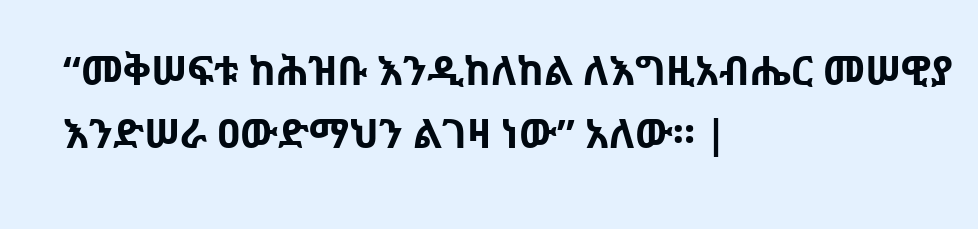“መቅሠፍቱ ከሕዝቡ እንዲከለከል ለእግዚአብሔር መሠዊያ እንድሠራ ዐውድማህን ልገዛ ነው” አለው። |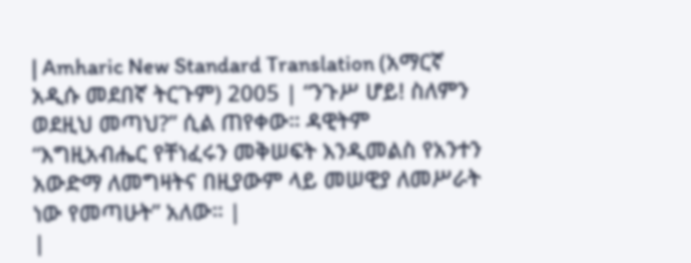| Amharic New Standard Translation (አማርኛ አዲሱ መደበኛ ትርጉም) 2005 | “ንጉሥ ሆይ! ስለምን ወደዚህ መጣህ?” ሲል ጠየቀው። ዳዊትም “እግዚአብሔር የቸነፈሩን መቅሠፍት እንዲመልስ የአንተን አውድማ ለመግዛትና በዚያውም ላይ መሠዊያ ለመሥራት ነው የመጣሁት” አለው። |
|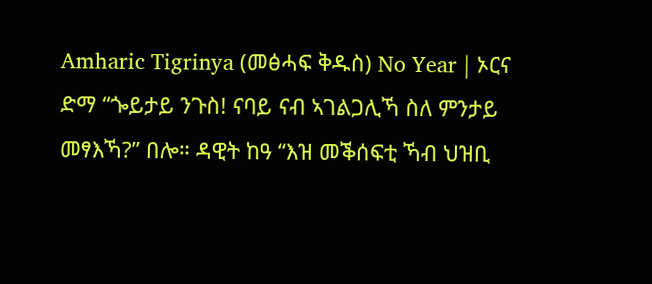Amharic Tigrinya (መፅሓፍ ቅዱስ) No Year | ኦርና ድማ “ጐይታይ ንጉስ! ናባይ ናብ ኣገልጋሊኻ ስለ ምንታይ መፃእኻ?” በሎ። ዳዊት ከዓ “እዝ መቕሰፍቲ ኻብ ህዝቢ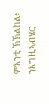ምእንቲ ኽኽልከል፥ ንእግዚኣብሄር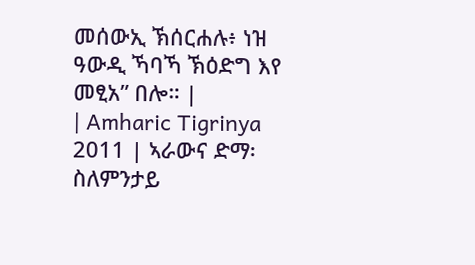መሰውኢ ኽሰርሐሉ፥ ነዝ ዓውዲ ኻባኻ ኽዕድግ እየ መፂአ” በሎ። |
| Amharic Tigrinya 2011 | ኣራውና ድማ፡ ስለምንታይ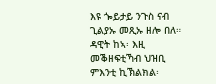እዩ ጐይታይ ንጉስ ናብ ጊልያኡ መጺኡ ዘሎ በለ። ዳዊት ከኣ፡ እዚ መቕዘፍቲኻብ ህዝቢ ምእንቲ ኪኽልክል፡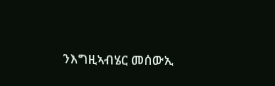ንእግዚኣብሄር መሰውኢ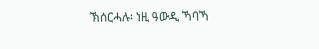ኽሰርሓሉ፡ ነዚ ዓውዲ ኻባኻ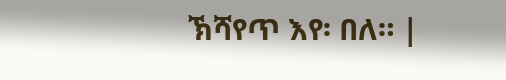ኽሻየጥ እየ፡ በለ። |